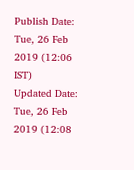Publish Date: Tue, 26 Feb 2019 (12:06 IST)
Updated Date: Tue, 26 Feb 2019 (12:08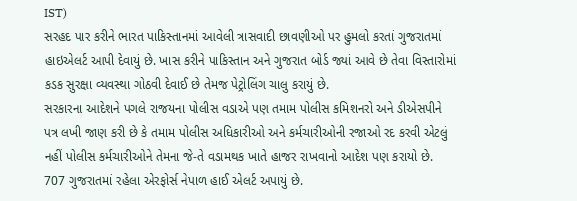IST)
સરહદ પાર કરીને ભારત પાકિસ્તાનમાં આવેલી ત્રાસવાદી છાવણીઓ પર હુમલો કરતાં ગુજરાતમાં હાઇએલર્ટ આપી દેવાયું છે. ખાસ કરીને પાકિસ્તાન અને ગુજરાત બોર્ડ જ્યાં આવે છે તેવા વિસ્તારોમાં કડક સુરક્ષા વ્યવસ્થા ગોઠવી દેવાઈ છે તેમજ પેટ્રોલિંગ ચાલુ કરાયું છે.
સરકારના આદેશને પગલે રાજયના પોલીસ વડાએ પણ તમામ પોલીસ કમિશનરો અને ડીએસપીને પત્ર લખી જાણ કરી છે કે તમામ પોલીસ અધિકારીઓ અને કર્મચારીઓની રજાઓ રદ કરવી એટલું નહીં પોલીસ કર્મચારીઓને તેમના જે-તે વડામથક ખાતે હાજર રાખવાનો આદેશ પણ કરાયો છે.
707 ગુજરાતમાં રહેલા એરફોર્સ નેપાળ હાઈ એલર્ટ અપાયું છે.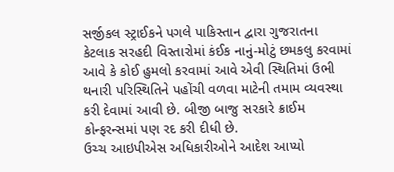સર્જીકલ સ્ટ્રાઈકને પગલે પાકિસ્તાન દ્વારા ગુજરાતના કેટલાક સરહદી વિસ્તારોમાં કંઈક નાનું-મોટું છમકલુ કરવામાં આવે કે કોઈ હુમલો કરવામાં આવે એવી સ્થિતિમાં ઉભી થનારી પરિસ્થિતિને પહોંચી વળવા માટેની તમામ વ્યવસ્થા કરી દેવામાં આવી છે. બીજી બાજુ સરકારે ક્રાઈમ કોન્ફરન્સમાં પણ રદ કરી દીધી છે.
ઉચ્ચ આઇપીએસ અધિકારીઓને આદેશ આપ્યો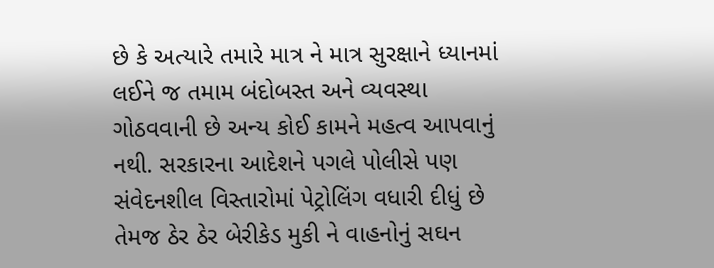છે કે અત્યારે તમારે માત્ર ને માત્ર સુરક્ષાને ધ્યાનમાં લઈને જ તમામ બંદોબસ્ત અને વ્યવસ્થા ગોઠવવાની છે અન્ય કોઈ કામને મહત્વ આપવાનું નથી. સરકારના આદેશને પગલે પોલીસે પણ સંવેદનશીલ વિસ્તારોમાં પેટ્રોલિંગ વધારી દીધું છે તેમજ ઠેર ઠેર બેરીકેડ મુકી ને વાહનોનું સઘન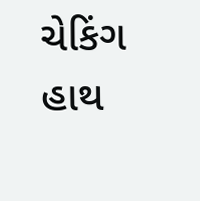ચેકિંગ હાથ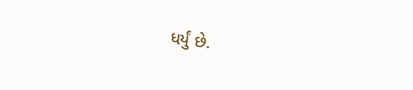ધર્યું છે.